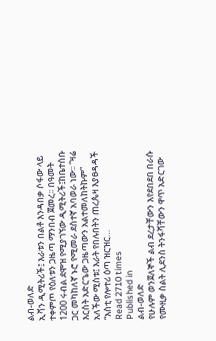ልብ-ወለድ
ኢቫን ዲሚትሪች፤ እራቱን በልቶ እንዳበቃ ሶፋው ላይ ተቀምጦ የዕለቱን ጋዜጣ ማንበብ ጀመረ፡፡ በዓመት 1200 ሩብል ደሞዝ የሚያገኘው ዲሚትሪች፤ከቤተሰቡ ጋር መካከለኛ ኑሮ የሚመራ ደስተኛ አባወራ ነው፡፡ “ዛሬ እርስት አድርጌው ጋዜጣውን አልተመለከትኩም” አለችው ሚስቱ፤ እራት የበሉበትን ጠረጴዛ እያፀዳዳች “እስቲ የሎተሪ ዕጣ ዝርዝር…
Read 2710 times
Published in
ልብ-ወለድ
የሁሉም ወንጀለኞች ልብ ደረታቸውን እየደበደበ በራሱ የሙዚቃ ስልት ሊደንስ ትንፋሻቸውን ዋጥ አድርገው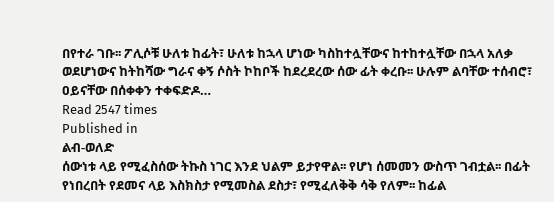በየተራ ገቡ፡፡ ፖሊሶቹ ሁለቱ ከፊት፣ ሁለቱ ከኋላ ሆነው ካስከተሏቸውና ከተከተሏቸው በኋላ አለቃ ወደሆነውና ከትከሻው ግራና ቀኝ ሶስት ኮከቦች ከደረደረው ሰው ፊት ቀረቡ፡፡ ሁሉም ልባቸው ተሰብሮ፣ ዐይናቸው በሰቀቀን ተቀፍድዶ…
Read 2547 times
Published in
ልብ-ወለድ
ሰውነቱ ላይ የሚፈስሰው ትኩስ ነገር እንደ ህልም ይታየዋል፡፡ የሆነ ሰመመን ውስጥ ገብቷል፡፡ በፊት የነበረበት የደመና ላይ እስክስታ የሚመስል ደስታ፣ የሚፈለቅቅ ሳቅ የለም፡፡ ከፊል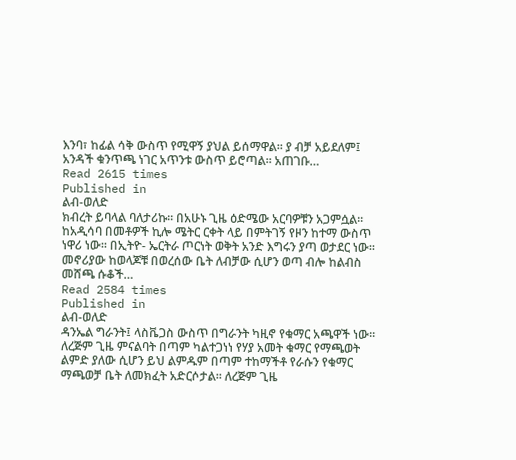እንባ፣ ከፊል ሳቅ ውስጥ የሚዋኝ ያህል ይሰማዋል፡፡ ያ ብቻ አይደለም፤ አንዳች ቁንጥጫ ነገር አጥንቱ ውስጥ ይሮጣል፡፡ አጠገቡ…
Read 2615 times
Published in
ልብ-ወለድ
ክብረት ይባላል ባለታሪኩ፡፡ በአሁኑ ጊዜ ዕድሜው አርባዎቹን አጋምሷል፡፡ ከአዲሳባ በመቶዎች ኪሎ ሜትር ርቀት ላይ በምትገኝ የዞን ከተማ ውስጥ ነዋሪ ነው፡፡ በኢትዮ- ኤርትራ ጦርነት ወቅት አንድ እግሩን ያጣ ወታደር ነው፡፡ መኖሪያው ከወላጆቹ በወረሰው ቤት ለብቻው ሲሆን ወጣ ብሎ ከልብስ መሸጫ ሱቆች…
Read 2584 times
Published in
ልብ-ወለድ
ዳንኤል ግራንት፤ ላስቬጋስ ውስጥ በግራንት ካዚኖ የቁማር አጫዋች ነው፡፡ ለረጅም ጊዜ ምናልባት በጣም ካልተጋነነ የሃያ አመት ቁማር የማጫወት ልምድ ያለው ሲሆን ይህ ልምዱም በጣም ተከማችቶ የራሱን የቁማር ማጫወቻ ቤት ለመክፈት አድርሶታል፡፡ ለረጅም ጊዜ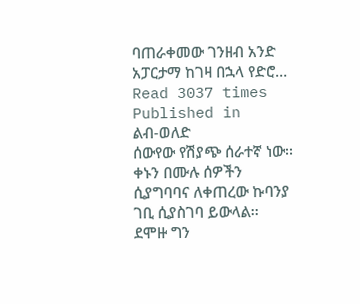ባጠራቀመው ገንዘብ አንድ አፓርታማ ከገዛ በኋላ የድሮ…
Read 3037 times
Published in
ልብ-ወለድ
ሰውየው የሽያጭ ሰራተኛ ነው፡፡ ቀኑን በሙሉ ሰዎችን ሲያግባባና ለቀጠረው ኩባንያ ገቢ ሲያስገባ ይውላል፡፡ ደሞዙ ግን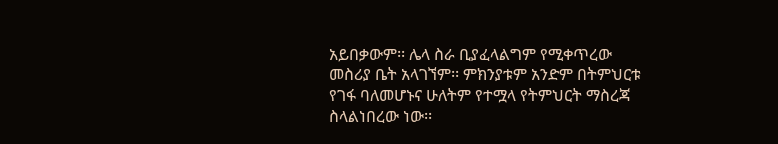አይበቃውም፡፡ ሌላ ስራ ቢያፈላልግም የሚቀጥረው መስሪያ ቤት አላገኘም፡፡ ምክንያቱም አንድም በትምህርቱ የገፋ ባለመሆኑና ሁለትም የተሟላ የትምህርት ማስረጃ ስላልነበረው ነው፡፡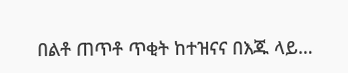በልቶ ጠጥቶ ጥቂት ከተዝናና በእጁ ላይ…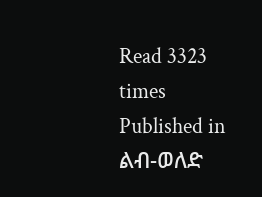Read 3323 times
Published in
ልብ-ወለድ